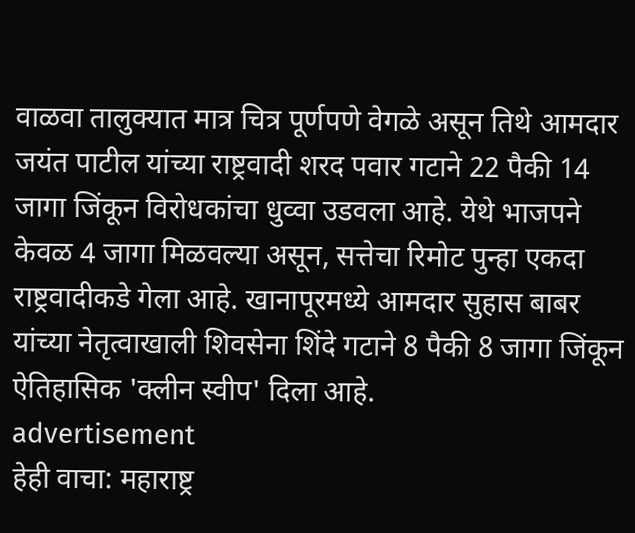वाळवा तालुक्यात मात्र चित्र पूर्णपणे वेगळे असून तिथे आमदार जयंत पाटील यांच्या राष्ट्रवादी शरद पवार गटाने 22 पैकी 14 जागा जिंकून विरोधकांचा धुव्वा उडवला आहे. येथे भाजपने केवळ 4 जागा मिळवल्या असून, सत्तेचा रिमोट पुन्हा एकदा राष्ट्रवादीकडे गेला आहे. खानापूरमध्ये आमदार सुहास बाबर यांच्या नेतृत्वाखाली शिवसेना शिंदे गटाने 8 पैकी 8 जागा जिंकून ऐतिहासिक 'क्लीन स्वीप' दिला आहे.
advertisement
हेही वाचा: महाराष्ट्र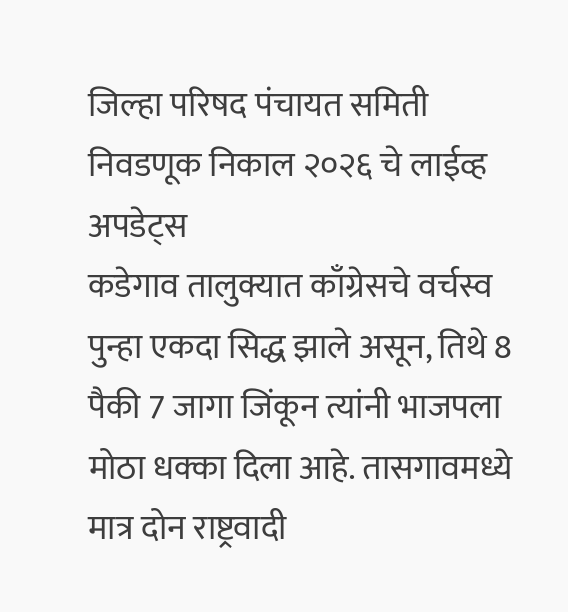जिल्हा परिषद पंचायत समिती निवडणूक निकाल २०२६ चे लाईव्ह अपडेट्स
कडेगाव तालुक्यात काँग्रेसचे वर्चस्व पुन्हा एकदा सिद्ध झाले असून, तिथे 8 पैकी 7 जागा जिंकून त्यांनी भाजपला मोठा धक्का दिला आहे. तासगावमध्ये मात्र दोन राष्ट्रवादी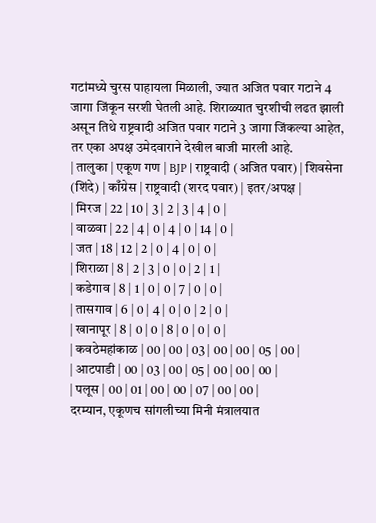गटांमध्ये चुरस पाहायला मिळाली, ज्यात अजित पवार गटाने 4 जागा जिंकून सरशी घेतली आहे. शिराळ्यात चुरशीची लढत झाली असून तिथे राष्ट्रवादी अजित पवार गटाने 3 जागा जिंकल्या आहेत, तर एका अपक्ष उमेदवाराने देखील बाजी मारली आहे.
| तालुका | एकूण गण | BJP | राष्ट्रवादी (अजित पवार) | शिवसेना (शिंदे) | काँग्रेस | राष्ट्रवादी (शरद पवार) | इतर/अपक्ष |
| मिरज | 22 | 10 | 3 | 2 | 3 | 4 | 0 |
| वाळवा | 22 | 4 | 0 | 4 | 0 | 14 | 0 |
| जत | 18 | 12 | 2 | 0 | 4 | 0 | 0 |
| शिराळा | 8 | 2 | 3 | 0 | 0 | 2 | 1 |
| कडेगाव | 8 | 1 | 0 | 0 | 7 | 0 | 0 |
| तासगाव | 6 | 0 | 4 | 0 | 0 | 2 | 0 |
| खानापूर | 8 | 0 | 0 | 8 | 0 | 0 | 0 |
| कवठेमहांकाळ | 00 | 00 | 03 | 00 | 00 | 05 | 00 |
| आटपाडी | 00 | 03 | 00 | 05 | 00 | 00 | 00 |
| पलूस | 00 | 01 | 00 | 00 | 07 | 00 | 00 |
दरम्यान, एकूणच सांगलीच्या मिनी मंत्रालयात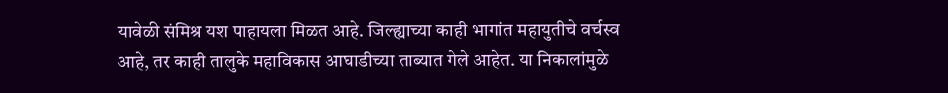यावेळी संमिश्र यश पाहायला मिळत आहे. जिल्ह्याच्या काही भागांत महायुतीचे वर्चस्व आहे, तर काही तालुके महाविकास आघाडीच्या ताब्यात गेले आहेत. या निकालांमुळे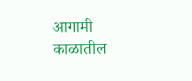आगामी काळातील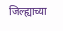जिल्ह्याच्या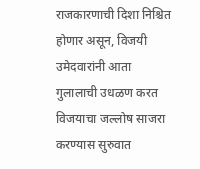राजकारणाची दिशा निश्चित होणार असून, विजयी उमेदवारांनी आता गुलालाची उधळण करत विजयाचा जल्लोष साजरा करण्यास सुरुवात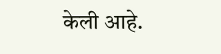केली आहे.